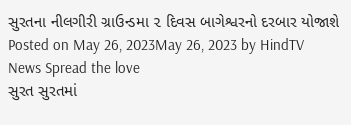સુરતના નીલગીરી ગ્રાઉન્ડમા ૨ દિવસ બાગેશ્વરનો દરબાર યોજાશે Posted on May 26, 2023May 26, 2023 by HindTV News Spread the love
સુરત સુરતમાં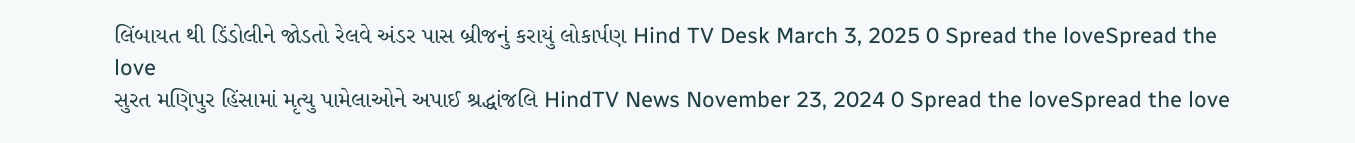લિંબાયત થી ડિંડોલીને જોડતો રેલવે અંડર પાસ બ્રીજનું કરાયું લોકાર્પણ Hind TV Desk March 3, 2025 0 Spread the loveSpread the love
સુરત મણિપુર હિંસામાં મૃત્યુ પામેલાઓને અપાઈ શ્રદ્ધાંજલિ HindTV News November 23, 2024 0 Spread the loveSpread the love